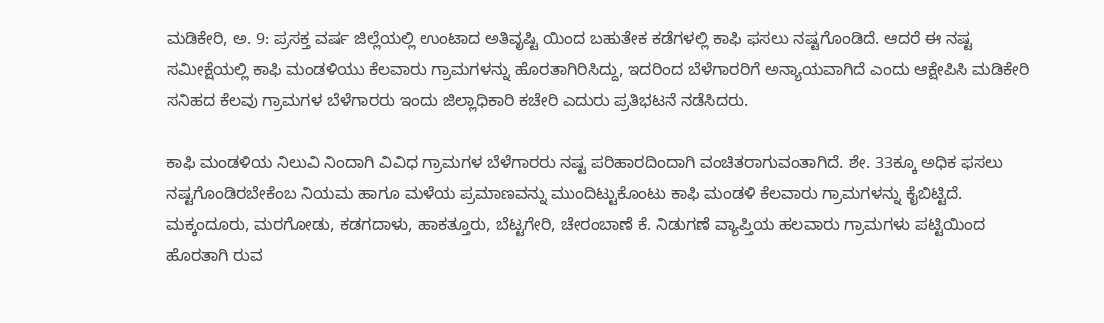ಮಡಿಕೇರಿ, ಅ. 9: ಪ್ರಸಕ್ತ ವರ್ಷ ಜಿಲ್ಲೆಯಲ್ಲಿ ಉಂಟಾದ ಅತಿವೃಷ್ಟಿ ಯಿಂದ ಬಹುತೇಕ ಕಡೆಗಳಲ್ಲಿ ಕಾಫಿ ಫಸಲು ನಷ್ಟಗೊಂಡಿದೆ. ಆದರೆ ಈ ನಷ್ಟ ಸಮೀಕ್ಷೆಯಲ್ಲಿ ಕಾಫಿ ಮಂಡಳಿಯು ಕೆಲವಾರು ಗ್ರಾಮಗಳನ್ನು ಹೊರತಾಗಿರಿಸಿದ್ದು, ಇದರಿಂದ ಬೆಳೆಗಾರರಿಗೆ ಅನ್ಯಾಯವಾಗಿದೆ ಎಂದು ಆಕ್ಷೇಪಿಸಿ ಮಡಿಕೇರಿ ಸನಿಹದ ಕೆಲವು ಗ್ರಾಮಗಳ ಬೆಳೆಗಾರರು ಇಂದು ಜಿಲ್ಲಾಧಿಕಾರಿ ಕಚೇರಿ ಎದುರು ಪ್ರತಿಭಟನೆ ನಡೆಸಿದರು.

ಕಾಫಿ ಮಂಡಳಿಯ ನಿಲುವಿ ನಿಂದಾಗಿ ವಿವಿಧ ಗ್ರಾಮಗಳ ಬೆಳೆಗಾರರು ನಷ್ಟ ಪರಿಹಾರದಿಂದಾಗಿ ವಂಚಿತರಾಗುವಂತಾಗಿದೆ. ಶೇ. 33ಕ್ಕೂ ಅಧಿಕ ಫಸಲು ನಷ್ಟಗೊಂಡಿರಬೇಕೆಂಬ ನಿಯಮ ಹಾಗೂ ಮಳೆಯ ಪ್ರಮಾಣವನ್ನು ಮುಂದಿಟ್ಟುಕೊಂಟು ಕಾಫಿ ಮಂಡಳಿ ಕೆಲವಾರು ಗ್ರಾಮಗಳನ್ನು ಕೈಬಿಟ್ಟಿದೆ. ಮಕ್ಕಂದೂರು, ಮರಗೋಡು, ಕಡಗದಾಳು, ಹಾಕತ್ತೂರು, ಬೆಟ್ಟಗೇರಿ, ಚೇರಂಬಾಣೆ ಕೆ. ನಿಡುಗಣೆ ವ್ಯಾಪ್ತಿಯ ಹಲವಾರು ಗ್ರಾಮಗಳು ಪಟ್ಟಿಯಿಂದ ಹೊರತಾಗಿ ರುವ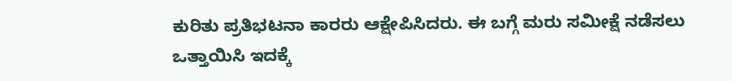ಕುರಿತು ಪ್ರತಿಭಟನಾ ಕಾರರು ಆಕ್ಷೇಪಿಸಿದರು. ಈ ಬಗ್ಗೆ ಮರು ಸಮೀಕ್ಷೆ ನಡೆಸಲು ಒತ್ತಾಯಿಸಿ ಇದಕ್ಕೆ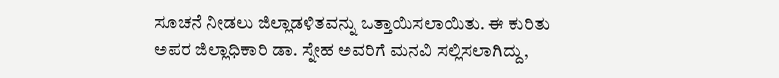ಸೂಚನೆ ನೀಡಲು ಜಿಲ್ಲಾಡಳಿತವನ್ನು ಒತ್ತಾಯಿಸಲಾಯಿತು. ಈ ಕುರಿತು ಅಪರ ಜಿಲ್ಲಾಧಿಕಾರಿ ಡಾ. ಸ್ನೇಹ ಅವರಿಗೆ ಮನವಿ ಸಲ್ಲಿಸಲಾಗಿದ್ದು,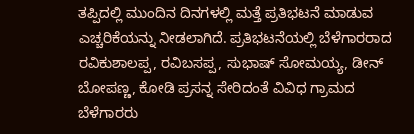ತಪ್ಪಿದಲ್ಲಿ ಮುಂದಿನ ದಿನಗಳಲ್ಲಿ ಮತ್ತೆ ಪ್ರತಿಭಟನೆ ಮಾಡುವ ಎಚ್ಚರಿಕೆಯನ್ನು ನೀಡಲಾಗಿದೆ. ಪ್ರತಿಭಟನೆಯಲ್ಲಿ ಬೆಳೆಗಾರರಾದ ರವಿಕುಶಾಲಪ್ಪ, ರವಿಬಸಪ್ಪ, ಸುಭಾಷ್ ಸೋಮಯ್ಯ, ಡೀನ್ ಬೋಪಣ್ಣ, ಕೋಡಿ ಪ್ರಸನ್ನ ಸೇರಿದಂತೆ ವಿವಿಧ ಗ್ರಾಮದ ಬೆಳೆಗಾರರು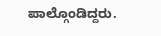ಪಾಲ್ಗೊಂಡಿದ್ದರು.